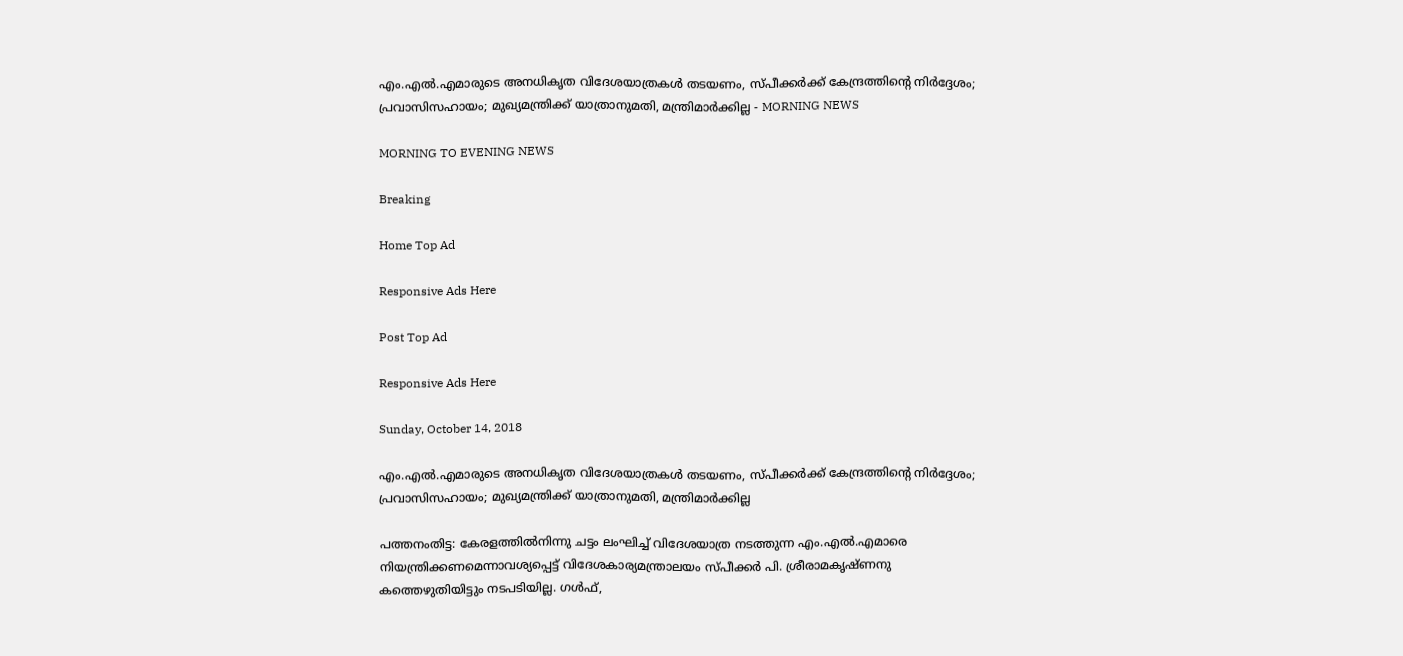എം.എല്‍.എമാരുടെ അനധികൃത വിദേശയാത്രകള്‍ തടയണം, സ്പീക്കര്‍ക്ക് കേന്ദ്രത്തിന്റെ നിര്‍ദ്ദേശം; പ്രവാസിസഹായം; മുഖ്യമന്ത്രിക്ക് യാത്രാനുമതി, മന്ത്രിമാര്‍ക്കില്ല - MORNING NEWS

MORNING TO EVENING NEWS

Breaking

Home Top Ad

Responsive Ads Here

Post Top Ad

Responsive Ads Here

Sunday, October 14, 2018

എം.എല്‍.എമാരുടെ അനധികൃത വിദേശയാത്രകള്‍ തടയണം, സ്പീക്കര്‍ക്ക് കേന്ദ്രത്തിന്റെ നിര്‍ദ്ദേശം; പ്രവാസിസഹായം; മുഖ്യമന്ത്രിക്ക് യാത്രാനുമതി, മന്ത്രിമാര്‍ക്കില്ല

പത്തനംതിട്ട: കേരളത്തില്‍നിന്നു ചട്ടം ലംഘിച്ച് വിദേശയാത്ര നടത്തുന്ന എം.എല്‍.എമാരെ നിയന്ത്രിക്കണമെന്നാവശ്യപ്പെട്ട് വിദേശകാര്യമന്ത്രാലയം സ്പീക്കര്‍ പി. ശ്രീരാമകൃഷ്ണനു കത്തെഴുതിയിട്ടും നടപടിയില്ല. ഗള്‍ഫ്,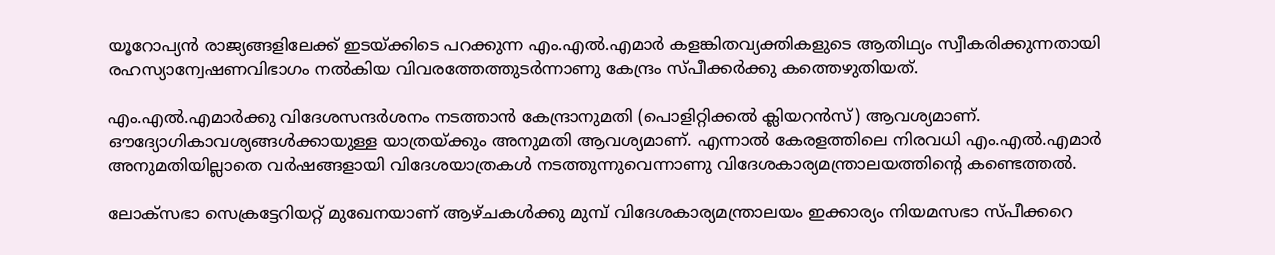യൂറോപ്യന്‍ രാജ്യങ്ങളിലേക്ക് ഇടയ്ക്കിടെ പറക്കുന്ന എം.എല്‍.എമാര്‍ കളങ്കിതവ്യക്തികളുടെ ആതിഥ്യം സ്വീകരിക്കുന്നതായി രഹസ്യാന്വേഷണവിഭാഗം നല്‍കിയ വിവരത്തേത്തുടര്‍ന്നാണു കേന്ദ്രം സ്പീക്കര്‍ക്കു കത്തെഴുതിയത്.

എം.എല്‍.എമാര്‍ക്കു വിദേശസന്ദര്‍ശനം നടത്താന്‍ കേന്ദ്രാനുമതി (പൊളിറ്റിക്കല്‍ ക്ലിയറന്‍സ്) ആവശ്യമാണ്. ഔദ്യോഗികാവശ്യങ്ങള്‍ക്കായുള്ള യാത്രയ്ക്കും അനുമതി ആവശ്യമാണ്. എന്നാല്‍ കേരളത്തിലെ നിരവധി എം.എല്‍.എമാര്‍ അനുമതിയില്ലാതെ വര്‍ഷങ്ങളായി വിദേശയാത്രകള്‍ നടത്തുന്നുവെന്നാണു വിദേശകാര്യമന്ത്രാലയത്തിന്റെ കണ്ടെത്തല്‍.

ലോക്സഭാ സെക്രട്ടേറിയറ്റ് മുഖേനയാണ് ആഴ്ചകള്‍ക്കു മുമ്പ് വിദേശകാര്യമന്ത്രാലയം ഇക്കാര്യം നിയമസഭാ സ്പീക്കറെ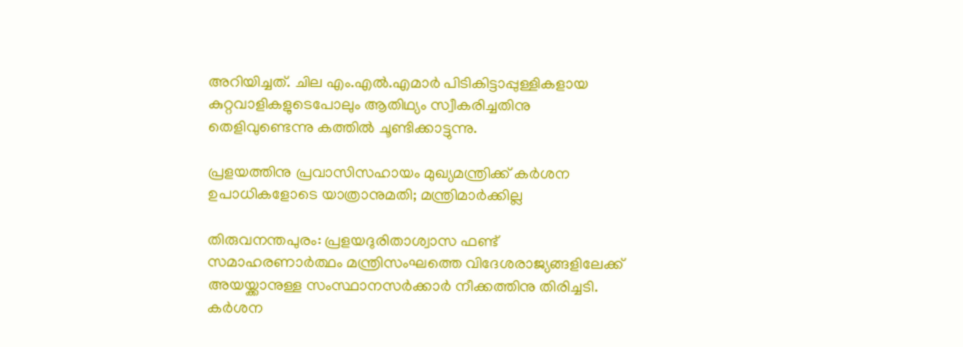അറിയിച്ചത്. ചില എം.എല്‍.എമാര്‍ പിടികിട്ടാപ്പുള്ളികളായ കുറ്റവാളികളുടെപോലും ആതിഥ്യം സ്വീകരിച്ചതിനു തെളിവുണ്ടെന്നു കത്തില്‍ ചൂണ്ടിക്കാട്ടുന്നു.

പ്രളയത്തിനു പ്രവാസിസഹായം മുഖ്യമന്ത്രിക്ക് കര്‍ശന ഉപാധികളോടെ യാത്രാനുമതി; മന്ത്രിമാര്‍ക്കില്ല

തിരുവനന്തപുരം: പ്രളയദുരിതാശ്വാസ ഫണ്ട് സമാഹരണാര്‍ത്ഥം മന്ത്രിസംഘത്തെ വിദേശരാജ്യങ്ങളിലേക്ക് അയയ്ക്കാനുള്ള സംസ്ഥാനസര്‍ക്കാര്‍ നീക്കത്തിനു തിരിച്ചടി. കര്‍ശന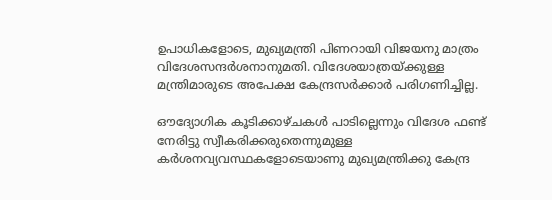ഉപാധികളോടെ, മുഖ്യമന്ത്രി പിണറായി വിജയനു മാത്രം വിദേശസന്ദര്‍ശനാനുമതി. വിദേശയാത്രയ്ക്കുള്ള മന്ത്രിമാരുടെ അപേക്ഷ കേന്ദ്രസര്‍ക്കാര്‍ പരിഗണിച്ചില്ല.

ഔദ്യോഗിക കൂടിക്കാഴ്ചകള്‍ പാടില്ലെന്നും വിദേശ ഫണ്ട് നേരിട്ടു സ്വീകരിക്കരുതെന്നുമുള്ള കര്‍ശനവ്യവസ്ഥകളോടെയാണു മുഖ്യമന്ത്രിക്കു കേന്ദ്ര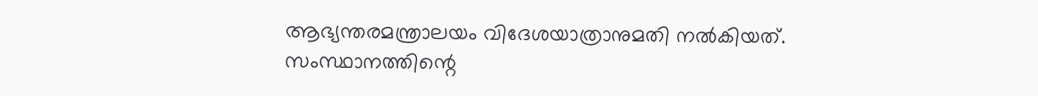ആഭ്യന്തരമന്ത്രാലയം വിദേശയാത്രാനുമതി നല്‍കിയത്. സംസ്ഥാനത്തിന്റെ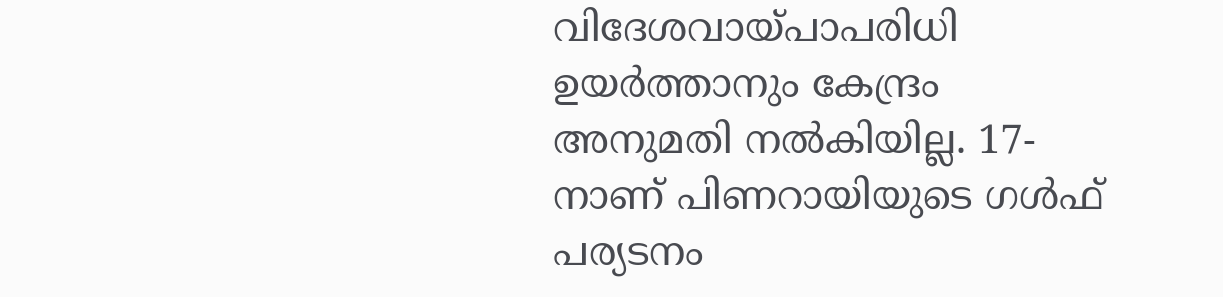വിദേശവായ്പാപരിധി ഉയര്‍ത്താനും കേന്ദ്രം അനുമതി നല്‍കിയില്ല. 17-നാണ് പിണറായിയുടെ ഗള്‍ഫ് പര്യടനം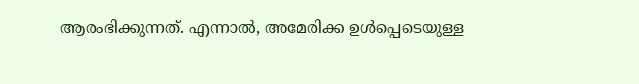ആരംഭിക്കുന്നത്. എന്നാല്‍, അമേരിക്ക ഉള്‍പ്പെടെയുള്ള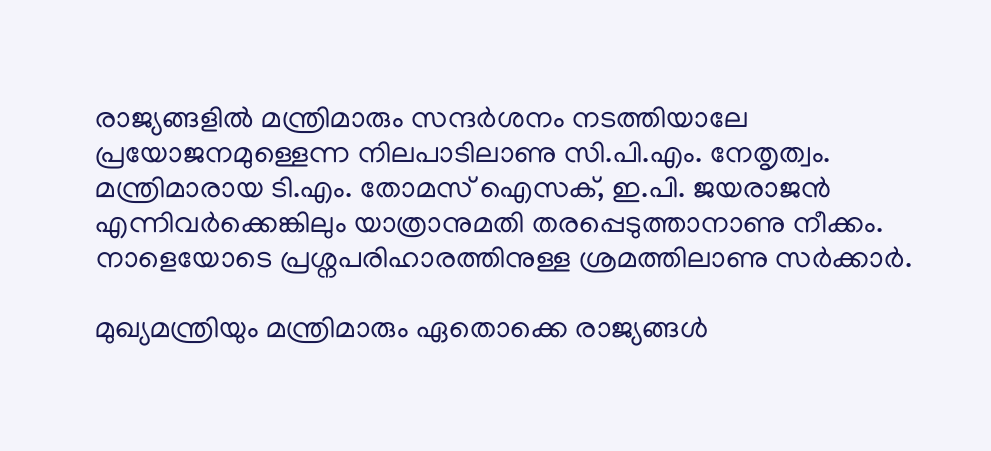രാജ്യങ്ങളില്‍ മന്ത്രിമാരും സന്ദര്‍ശനം നടത്തിയാലേ പ്രയോജനമുള്ളെന്ന നിലപാടിലാണു സി.പി.എം. നേതൃത്വം. മന്ത്രിമാരായ ടി.എം. തോമസ് ഐസക്, ഇ.പി. ജയരാജന്‍ എന്നിവര്‍ക്കെങ്കിലും യാത്രാനുമതി തരപ്പെടുത്താനാണു നീക്കം. നാളെയോടെ പ്രശ്നപരിഹാരത്തിനുള്ള ശ്രമത്തിലാണു സര്‍ക്കാര്‍.

മുഖ്യമന്ത്രിയും മന്ത്രിമാരും ഏതൊക്കെ രാജ്യങ്ങള്‍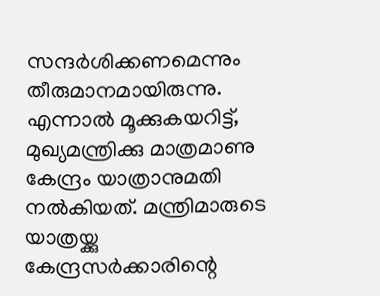സന്ദര്‍ശിക്കണമെന്നും തീരുമാനമായിരുന്നു. എന്നാല്‍ മൂക്കുകയറിട്ട്, മുഖ്യമന്ത്രിക്കു മാത്രമാണു കേന്ദ്രം യാത്രാനുമതി നല്‍കിയത്. മന്ത്രിമാരുടെ യാത്രയ്ക്കു കേന്ദ്രസര്‍ക്കാരിന്റെ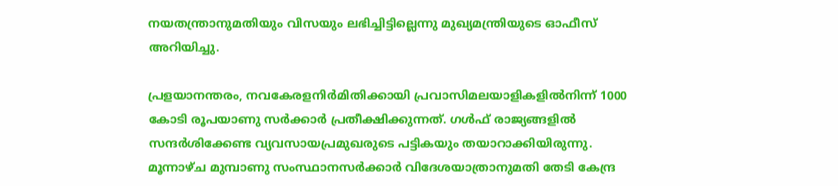നയതന്ത്രാനുമതിയും വിസയും ലഭിച്ചിട്ടില്ലെന്നു മുഖ്യമന്ത്രിയുടെ ഓഫീസ് അറിയിച്ചു.

പ്രളയാനന്തരം, നവകേരളനിര്‍മിതിക്കായി പ്രവാസിമലയാളികളില്‍നിന്ന് 1000 കോടി രൂപയാണു സര്‍ക്കാര്‍ പ്രതീക്ഷിക്കുന്നത്. ഗള്‍ഫ് രാജ്യങ്ങളില്‍ സന്ദര്‍ശിക്കേണ്ട വ്യവസായപ്രമുഖരുടെ പട്ടികയും തയാറാക്കിയിരുന്നു. മൂന്നാഴ്ച മുമ്പാണു സംസ്ഥാനസര്‍ക്കാര്‍ വിദേശയാത്രാനുമതി തേടി കേന്ദ്ര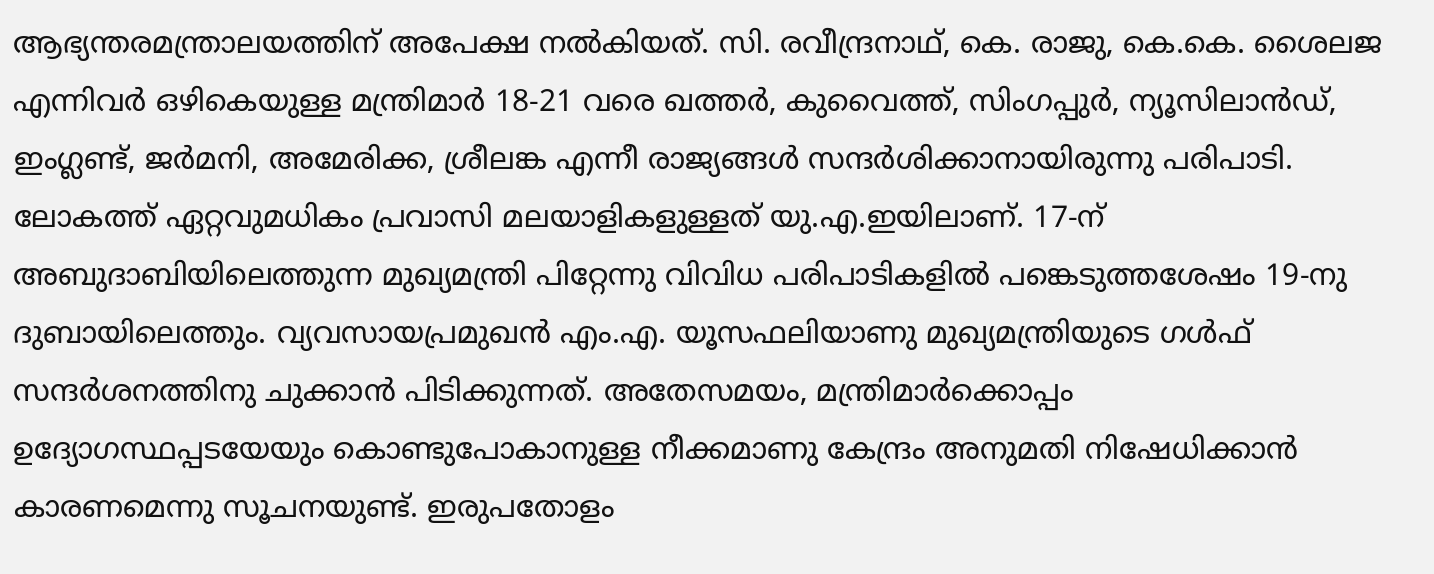ആഭ്യന്തരമന്ത്രാലയത്തിന് അപേക്ഷ നല്‍കിയത്. സി. രവീന്ദ്രനാഥ്, കെ. രാജു, കെ.കെ. ശൈലജ എന്നിവര്‍ ഒഴികെയുള്ള മന്ത്രിമാര്‍ 18-21 വരെ ഖത്തര്‍, കുവൈത്ത്, സിംഗപ്പുര്‍, ന്യൂസിലാന്‍ഡ്, ഇംഗ്ലണ്ട്, ജര്‍മനി, അമേരിക്ക, ശ്രീലങ്ക എന്നീ രാജ്യങ്ങള്‍ സന്ദര്‍ശിക്കാനായിരുന്നു പരിപാടി. ലോകത്ത് ഏറ്റവുമധികം പ്രവാസി മലയാളികളുള്ളത് യു.എ.ഇയിലാണ്. 17-ന് അബുദാബിയിലെത്തുന്ന മുഖ്യമന്ത്രി പിറ്റേന്നു വിവിധ പരിപാടികളില്‍ പങ്കെടുത്തശേഷം 19-നു ദുബായിലെത്തും. വ്യവസായപ്രമുഖന്‍ എം.എ. യൂസഫലിയാണു മുഖ്യമന്ത്രിയുടെ ഗള്‍ഫ് സന്ദര്‍ശനത്തിനു ചുക്കാന്‍ പിടിക്കുന്നത്. അതേസമയം, മന്ത്രിമാര്‍ക്കൊപ്പം ഉദ്യോഗസ്ഥപ്പടയേയും കൊണ്ടുപോകാനുള്ള നീക്കമാണു കേന്ദ്രം അനുമതി നിഷേധിക്കാന്‍ കാരണമെന്നു സൂചനയുണ്ട്. ഇരുപതോളം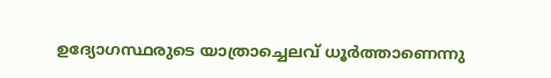ഉദ്യോഗസ്ഥരുടെ യാത്രാച്ചെലവ് ധൂര്‍ത്താണെന്നു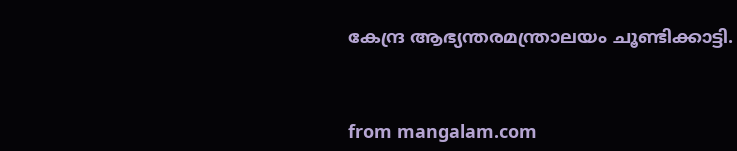കേന്ദ്ര ആഭ്യന്തരമന്ത്രാലയം ചൂണ്ടിക്കാട്ടി.



from mangalam.com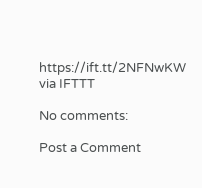https://ift.tt/2NFNwKW
via IFTTT

No comments:

Post a Comment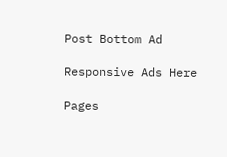Post Bottom Ad

Responsive Ads Here

Pages